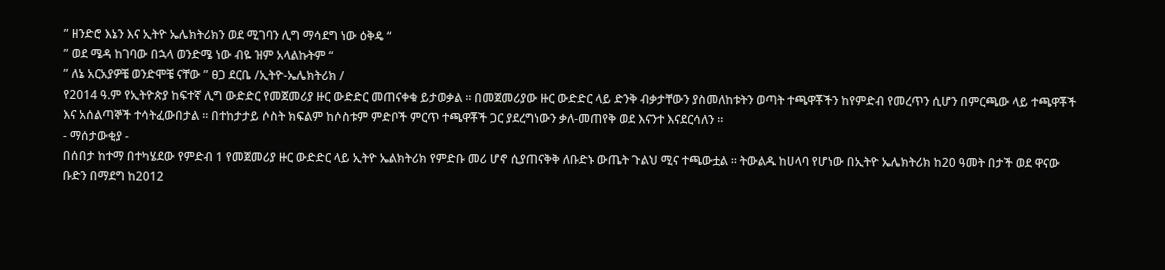” ዘንድሮ እኔን እና ኢትዮ ኤሌክትሪክን ወደ ሚገባን ሊግ ማሳደግ ነው ዕቅዴ “
” ወደ ሜዳ ከገባው በኋላ ወንድሜ ነው ብዬ ዝም አላልኩትም “
” ለኔ አርአያዎቼ ወንድሞቼ ናቸው ” ፀጋ ደርቤ /ኢትዮ-ኤሌክትሪክ /
የ2014 ዓ.ም የኢትዮጵያ ከፍተኛ ሊግ ውድድር የመጀመሪያ ዙር ውድድር መጠናቀቁ ይታወቃል ። በመጀመሪያው ዙር ውድድር ላይ ድንቅ ብቃታቸውን ያስመለከቱትን ወጣት ተጫዋቾችን ከየምድብ የመረጥን ሲሆን በምርጫው ላይ ተጫዋቾች እና አሰልጣኞች ተሳትፈውበታል ። በተከታታይ ሶስት ክፍልም ከሶስቱም ምድቦች ምርጥ ተጫዋቾች ጋር ያደረግነውን ቃለ-መጠየቅ ወደ እናንተ እናደርሳለን ።
- ማሰታውቂያ -
በሰበታ ከተማ በተካሄደው የምድብ 1 የመጀመሪያ ዙር ውድድር ላይ ኢትዮ ኤልክትሪክ የምድቡ መሪ ሆኖ ሲያጠናቅቅ ለቡድኑ ውጤት ጉልህ ሚና ተጫውቷል ። ትውልዱ ከሀላባ የሆነው በኢትዮ ኤሌክትሪክ ከ20 ዓመት በታች ወደ ዋናው ቡድን በማደግ ከ2012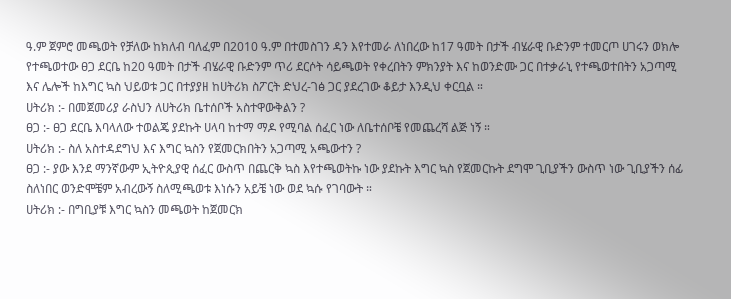ዓ.ም ጀምሮ መጫወት የቻለው ከክለብ ባለፈም በ2010 ዓ.ም በተመስገን ዳን እየተመራ ለነበረው ከ17 ዓመት በታች ብሄራዊ ቡድንም ተመርጦ ሀገሩን ወክሎ የተጫወተው ፀጋ ደርቤ ከ20 ዓመት በታች ብሄራዊ ቡድንም ጥሪ ደርሶት ሳይጫወት የቀረበትን ምክንያት እና ከወንድሙ ጋር በተቃራኒ የተጫወተበትን አጋጣሚ እና ሌሎች ከእግር ኳስ ህይወቱ ጋር በተያያዘ ከሀትሪክ ስፖርት ድህረ-ገፅ ጋር ያደረገው ቆይታ እንዲህ ቀርቧል ።
ሀትሪክ :- በመጀመሪያ ራስህን ለሀትሪክ ቤተሰቦች አስተዋውቅልን ?
ፀጋ :- ፀጋ ደርቤ እባላለው ተወልጄ ያደኩት ሀላባ ከተማ ማዶ የሚባል ሰፈር ነው ለቤተሰቦቼ የመጨረሻ ልጅ ነኝ ።
ሀትሪክ :- ስለ አስተዳደግህ እና እግር ኳስን የጀመርክበትን አጋጣሚ አጫውተን ?
ፀጋ :- ያው እንደ ማንኛውም ኢትዮጲያዊ ሰፈር ውስጥ በጨርቅ ኳስ እየተጫወትኩ ነው ያደኩት እግር ኳስ የጀመርኩት ደግሞ ጊቢያችን ውስጥ ነው ጊቢያችን ሰፊ ስለነበር ወንድሞቼም አብረውኝ ስለሚጫወቱ እነሱን አይቼ ነው ወደ ኳሱ የገባውት ።
ሀትሪክ :- በግቢያቹ እግር ኳስን መጫወት ከጀመርክ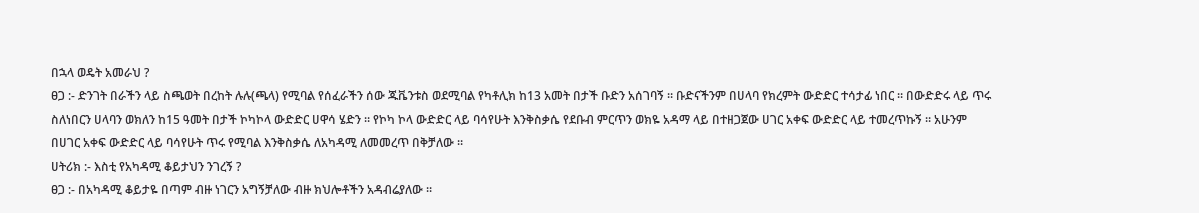በኋላ ወዴት አመራህ ?
ፀጋ :- ድንገት በራችን ላይ ስጫወት በረከት ሉሉ(ጫላ) የሚባል የሰፈራችን ሰው ጁቬንቱስ ወደሚባል የካቶሊክ ከ13 አመት በታች ቡድን አሰገባኝ ። ቡድናችንም በሀላባ የክረምት ውድድር ተሳታፊ ነበር ። በውድድሩ ላይ ጥሩ ስለነበርን ሀላባን ወክለን ከ15 ዓመት በታች ኮካኮላ ውድድር ሀዋሳ ሄድን ። የኮካ ኮላ ውድድር ላይ ባሳየሁት እንቅስቃሴ የደቡብ ምርጥን ወክዬ አዳማ ላይ በተዘጋጀው ሀገር አቀፍ ውድድር ላይ ተመረጥኩኝ ። አሁንም በሀገር አቀፍ ውድድር ላይ ባሳየሁት ጥሩ የሚባል እንቅስቃሴ ለአካዳሚ ለመመረጥ በቅቻለው ።
ሀትሪክ :- እስቲ የአካዳሚ ቆይታህን ንገረኝ ?
ፀጋ :- በአካዳሚ ቆይታዬ በጣም ብዙ ነገርን አግኝቻለው ብዙ ክህሎቶችን አዳብሬያለው ።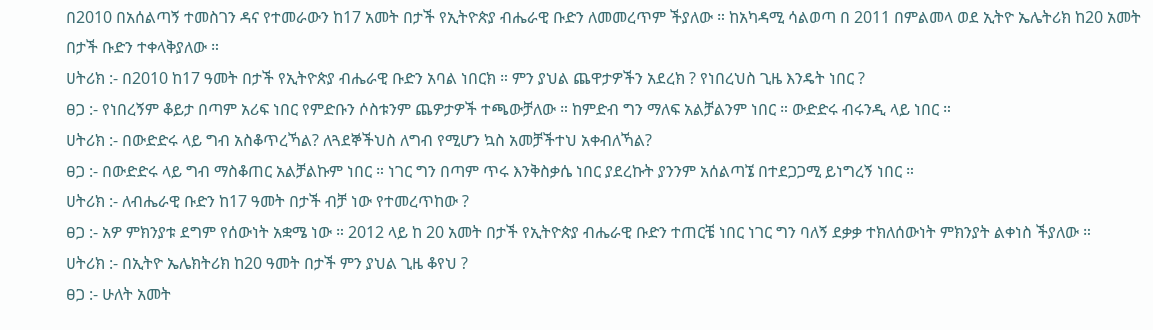በ2010 በአሰልጣኝ ተመስገን ዳና የተመራውን ከ17 አመት በታች የኢትዮጵያ ብሔራዊ ቡድን ለመመረጥም ችያለው ። ከአካዳሚ ሳልወጣ በ 2011 በምልመላ ወደ ኢትዮ ኤሌትሪክ ከ20 አመት በታች ቡድን ተቀላቅያለው ።
ሀትሪክ :- በ2010 ከ17 ዓመት በታች የኢትዮጵያ ብሔራዊ ቡድን አባል ነበርክ ። ምን ያህል ጨዋታዎችን አደረክ ? የነበረህስ ጊዜ እንዴት ነበር ?
ፀጋ :- የነበረኝም ቆይታ በጣም አሪፍ ነበር የምድቡን ሶስቱንም ጨዎታዎች ተጫውቻለው ። ከምድብ ግን ማለፍ አልቻልንም ነበር ። ውድድሩ ብሩንዲ ላይ ነበር ።
ሀትሪክ :- በውድድሩ ላይ ግብ አስቆጥረኻል? ለጓደኞችህስ ለግብ የሚሆን ኳስ አመቻችተህ አቀብለኻል?
ፀጋ :- በውድድሩ ላይ ግብ ማስቆጠር አልቻልኩም ነበር ። ነገር ግን በጣም ጥሩ እንቅስቃሴ ነበር ያደረኩት ያንንም አሰልጣኜ በተደጋጋሚ ይነግረኝ ነበር ።
ሀትሪክ :- ለብሔራዊ ቡድን ከ17 ዓመት በታች ብቻ ነው የተመረጥከው ?
ፀጋ :- አዎ ምክንያቱ ደግም የሰውነት አቋሜ ነው ። 2012 ላይ ከ 20 አመት በታች የኢትዮጵያ ብሔራዊ ቡድን ተጠርቼ ነበር ነገር ግን ባለኝ ደቃቃ ተክለሰውነት ምክንያት ልቀነስ ችያለው ።
ሀትሪክ :- በኢትዮ ኤሌክትሪክ ከ20 ዓመት በታች ምን ያህል ጊዜ ቆየህ ?
ፀጋ :- ሁለት አመት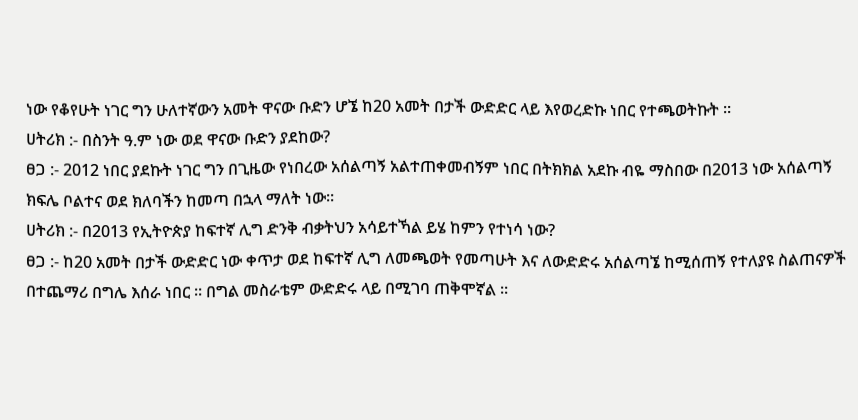ነው የቆየሁት ነገር ግን ሁለተኛውን አመት ዋናው ቡድን ሆኜ ከ20 አመት በታች ውድድር ላይ እየወረድኩ ነበር የተጫወትኩት ።
ሀትሪክ :- በስንት ዓ.ም ነው ወደ ዋናው ቡድን ያደከው?
ፀጋ :- 2012 ነበር ያደኩት ነገር ግን በጊዜው የነበረው አሰልጣኝ አልተጠቀመብኝም ነበር በትክክል አደኩ ብዬ ማስበው በ2013 ነው አሰልጣኝ ክፍሌ ቦልተና ወደ ክለባችን ከመጣ በኋላ ማለት ነው።
ሀትሪክ :- በ2013 የኢትዮጵያ ከፍተኛ ሊግ ድንቅ ብቃትህን አሳይተኻል ይሄ ከምን የተነሳ ነው?
ፀጋ :- ከ20 አመት በታች ውድድር ነው ቀጥታ ወደ ከፍተኛ ሊግ ለመጫወት የመጣሁት እና ለውድድሩ አሰልጣኜ ከሚሰጠኝ የተለያዩ ስልጠናዎች በተጨማሪ በግሌ እሰራ ነበር ። በግል መስራቴም ውድድሩ ላይ በሚገባ ጠቅሞኛል ።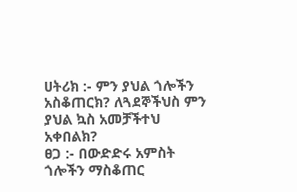ሀትሪክ :- ምን ያህል ጎሎችን አስቆጠርክ? ለጓደኞችህስ ምን ያህል ኳስ አመቻችተህ አቀበልክ?
ፀጋ :- በውድድሩ አምስት ጎሎችን ማስቆጠር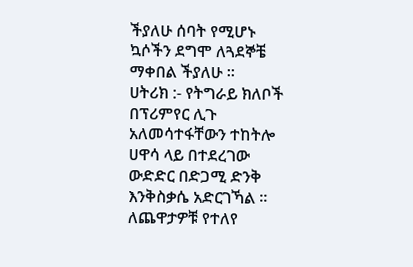ችያለሁ ሰባት የሚሆኑ ኳሶችን ደግሞ ለጓደኞቼ ማቀበል ችያለሁ ።
ሀትሪክ :- የትግራይ ክለቦች በፕሪምየር ሊጉ አለመሳተፋቸውን ተከትሎ ሀዋሳ ላይ በተደረገው ውድድር በድጋሚ ድንቅ እንቅስቃሴ አድርገኻል ። ለጨዋታዎቹ የተለየ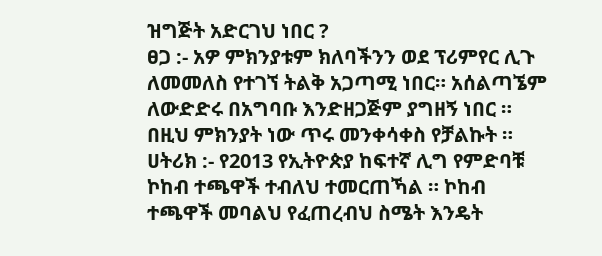ዝግጅት አድርገህ ነበር ?
ፀጋ :- አዎ ምክንያቱም ክለባችንን ወደ ፕሪምየር ሊጉ ለመመለስ የተገኘ ትልቅ አጋጣሚ ነበር። አሰልጣኜም ለውድድሩ በአግባቡ እንድዘጋጅም ያግዘኝ ነበር ። በዚህ ምክንያት ነው ጥሩ መንቀሳቀስ የቻልኩት ።
ሀትሪክ :- የ2013 የኢትዮጵያ ከፍተኛ ሊግ የምድባቹ ኮከብ ተጫዋች ተብለህ ተመርጠኻል ። ኮከብ ተጫዋች መባልህ የፈጠረብህ ስሜት እንዴት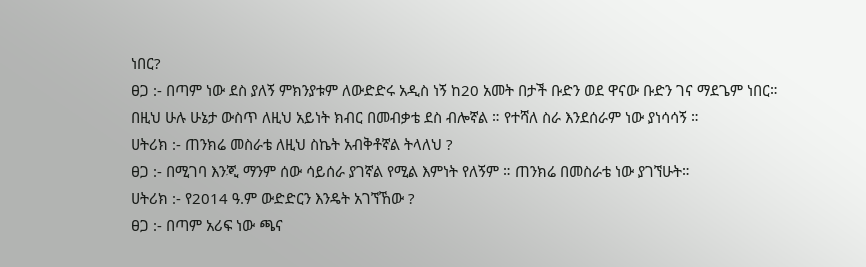ነበር?
ፀጋ :- በጣም ነው ደስ ያለኝ ምክንያቱም ለውድድሩ አዲስ ነኝ ከ20 አመት በታች ቡድን ወደ ዋናው ቡድን ገና ማደጌም ነበር። በዚህ ሁሉ ሁኔታ ውስጥ ለዚህ አይነት ክብር በመብቃቴ ደስ ብሎኛል ። የተሻለ ስራ እንደሰራም ነው ያነሳሳኝ ።
ሀትሪክ :- ጠንክሬ መስራቴ ለዚህ ስኬት አብቅቶኛል ትላለህ ?
ፀጋ :- በሚገባ እንጂ ማንም ሰው ሳይሰራ ያገኛል የሚል እምነት የለኝም ። ጠንክሬ በመስራቴ ነው ያገኘሁት።
ሀትሪክ :- የ2014 ዓ.ም ውድድርን እንዴት አገኘኸው ?
ፀጋ :- በጣም አሪፍ ነው ጫና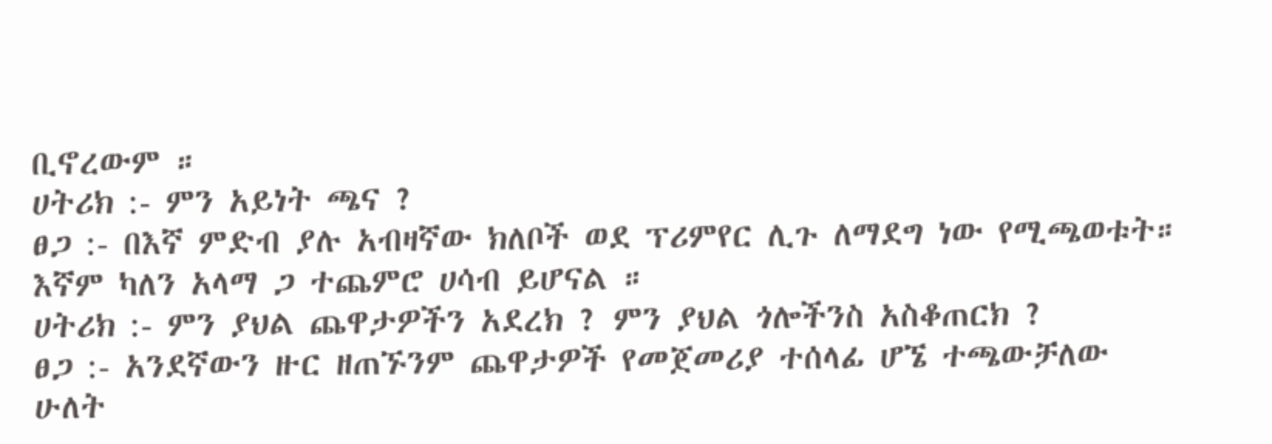ቢኖረውም ።
ሀትሪክ :- ምን አይነት ጫና ?
ፀጋ :- በእኛ ምድብ ያሉ አብዛኛው ክለቦች ወደ ፕሪምየር ሊጉ ለማደግ ነው የሚጫወቱት። እኛም ካለን አላማ ጋ ተጨምሮ ሀሳብ ይሆናል ።
ሀትሪክ :- ምን ያህል ጨዋታዎችን አደረክ ? ምን ያህል ጎሎችንስ አስቆጠርክ ?
ፀጋ :- አንደኛውን ዙር ዘጠኙንም ጨዋታዎች የመጀመሪያ ተሰላፊ ሆኜ ተጫውቻለው ሁለት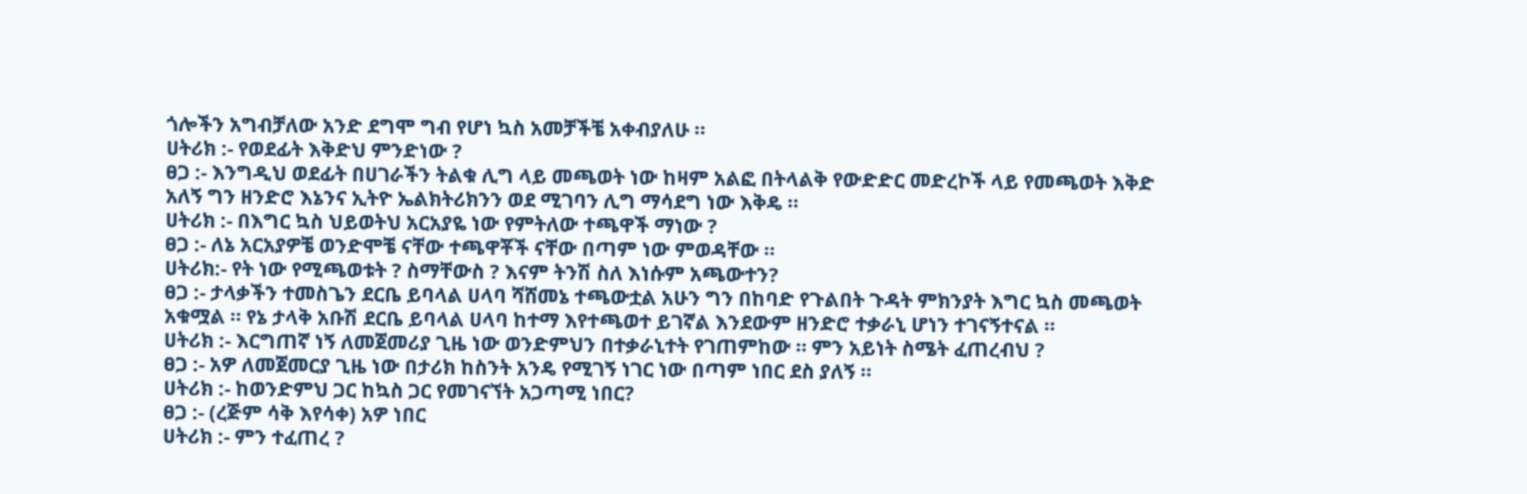ጎሎችን አግብቻለው አንድ ደግሞ ግብ የሆነ ኳስ አመቻችቼ አቀብያለሁ ።
ሀትሪክ :- የወደፊት እቅድህ ምንድነው ?
ፀጋ :- እንግዲህ ወደፊት በሀገራችን ትልቁ ሊግ ላይ መጫወት ነው ከዛም አልፎ በትላልቅ የውድድር መድረኮች ላይ የመጫወት እቅድ አለኝ ግን ዘንድሮ እኔንና ኢትዮ ኤልክትሪክንን ወደ ሚገባን ሊግ ማሳደግ ነው እቅዴ ።
ሀትሪክ :- በእግር ኳስ ህይወትህ አርአያዬ ነው የምትለው ተጫዋች ማነው ?
ፀጋ :- ለኔ አርአያዎቼ ወንድሞቼ ናቸው ተጫዋቾች ናቸው በጣም ነው ምወዳቸው ።
ሀትሪክ:- የት ነው የሚጫወቱት ? ስማቸውስ ? እናም ትንሽ ስለ እነሱም አጫውተን?
ፀጋ :- ታላቃችን ተመስጌን ደርቤ ይባላል ሀላባ ሻሸመኔ ተጫውቷል አሁን ግን በከባድ የጉልበት ጉዳት ምክንያት እግር ኳስ መጫወት አቁሟል ። የኔ ታላቅ አቡሽ ደርቤ ይባላል ሀላባ ከተማ እየተጫወተ ይገኛል እንደውም ዘንድሮ ተቃራኒ ሆነን ተገናኝተናል ።
ሀትሪክ :- እርግጠኛ ነኝ ለመጀመሪያ ጊዜ ነው ወንድምህን በተቃራኒተት የገጠምከው ። ምን አይነት ስሜት ፈጠረብህ ?
ፀጋ :- አዎ ለመጀመርያ ጊዜ ነው በታሪክ ከስንት አንዴ የሚገኝ ነገር ነው በጣም ነበር ደስ ያለኝ ።
ሀትሪክ :- ከወንድምህ ጋር ከኳስ ጋር የመገናኘት አጋጣሚ ነበር?
ፀጋ :- (ረጅም ሳቅ እየሳቀ) አዎ ነበር
ሀትሪክ :- ምን ተፈጠረ ?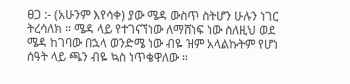ፀጋ :- (አሁንም እየሳቀ) ያው ሜዳ ውስጥ ስትሆን ሁሉን ነገር ትረሳለክ ። ሜዳ ላይ የተገናኘነው ለማሸነፍ ነው ስለዚህ ወደ ሜዳ ከገባው በኋላ ወንድሜ ነው ብዬ ዝም አላልኩትም የሆነ ሰዓት ላይ ጫን ብዬ ኳስ ነጥቄዋለው ።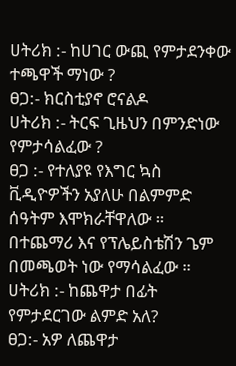ሀትሪክ :- ከሀገር ውጪ የምታደንቀው ተጫዋች ማነው ?
ፀጋ:- ክርስቲያኖ ሮናልዶ
ሀትሪክ :- ትርፍ ጊዜህን በምንድነው የምታሳልፈው ?
ፀጋ :- የተለያዩ የእግር ኳስ ቪዲዮዎችን አያለሁ በልምምድ ሰዓትም እሞክራቸዋለው ። በተጨማሪ እና የፕሌይስቴሽን ጌም በመጫወት ነው የማሳልፈው ።
ሀትሪክ :- ከጨዋታ በፊት የምታደርገው ልምድ አለ?
ፀጋ:- አዎ ለጨዋታ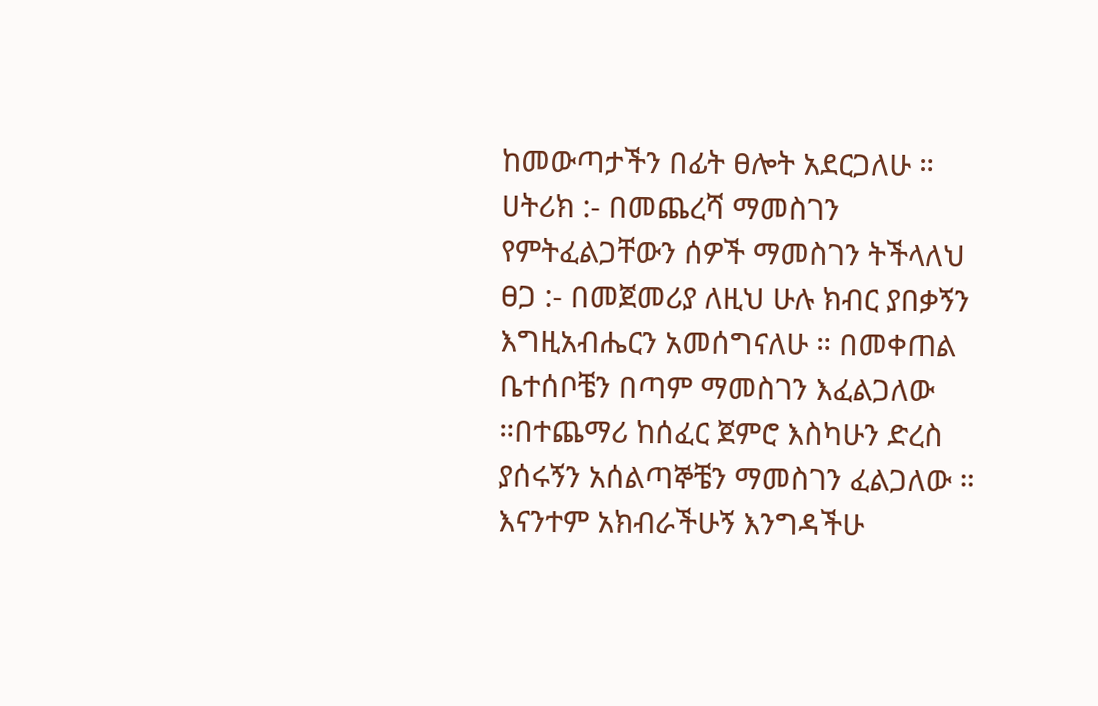ከመውጣታችን በፊት ፀሎት አደርጋለሁ ።
ሀትሪክ :- በመጨረሻ ማመስገን የምትፈልጋቸውን ሰዎች ማመስገን ትችላለህ
ፀጋ :- በመጀመሪያ ለዚህ ሁሉ ክብር ያበቃኝን እግዚአብሔርን አመሰግናለሁ ። በመቀጠል ቤተሰቦቼን በጣም ማመስገን እፈልጋለው ።በተጨማሪ ከሰፈር ጀምሮ እስካሁን ድረስ ያሰሩኝን አሰልጣኞቼን ማመስገን ፈልጋለው ። እናንተም አክብራችሁኝ እንግዳችሁ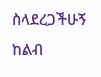ስላደረጋችሁኝ ከልብ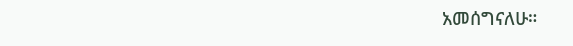አመሰግናለሁ።